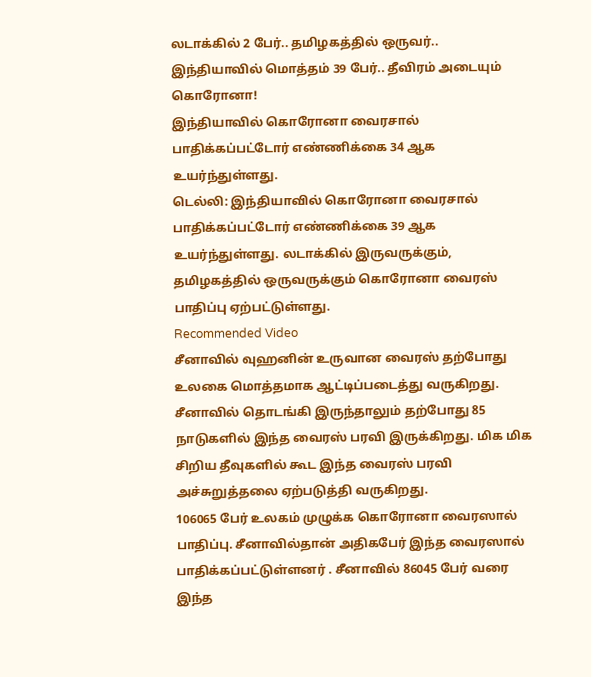லடாக்கில் 2 பேர்.. தமிழகத்தில் ஒருவர்.. இந்தியாவில் மொத்தம் 39 பேர்.. தீவிரம் அடையும் கொரோனா!
இந்தியாவில் கொரோனா வைரசால் பாதிக்கப்பட்டோர் எண்ணிக்கை 34 ஆக உயர்ந்துள்ளது.
டெல்லி: இந்தியாவில் கொரோனா வைரசால் பாதிக்கப்பட்டோர் எண்ணிக்கை 39 ஆக உயர்ந்துள்ளது. லடாக்கில் இருவருக்கும், தமிழகத்தில் ஒருவருக்கும் கொரோனா வைரஸ் பாதிப்பு ஏற்பட்டுள்ளது.
Recommended Video
சீனாவில் வுஹனின் உருவான வைரஸ் தற்போது உலகை மொத்தமாக ஆட்டிப்படைத்து வருகிறது. சீனாவில் தொடங்கி இருந்தாலும் தற்போது 85 நாடுகளில் இந்த வைரஸ் பரவி இருக்கிறது. மிக மிக சிறிய தீவுகளில் கூட இந்த வைரஸ் பரவி அச்சுறுத்தலை ஏற்படுத்தி வருகிறது.
106065 பேர் உலகம் முழுக்க கொரோனா வைரஸால் பாதிப்பு. சீனாவில்தான் அதிகபேர் இந்த வைரஸால் பாதிக்கப்பட்டுள்ளனர் . சீனாவில் 86045 பேர் வரை இந்த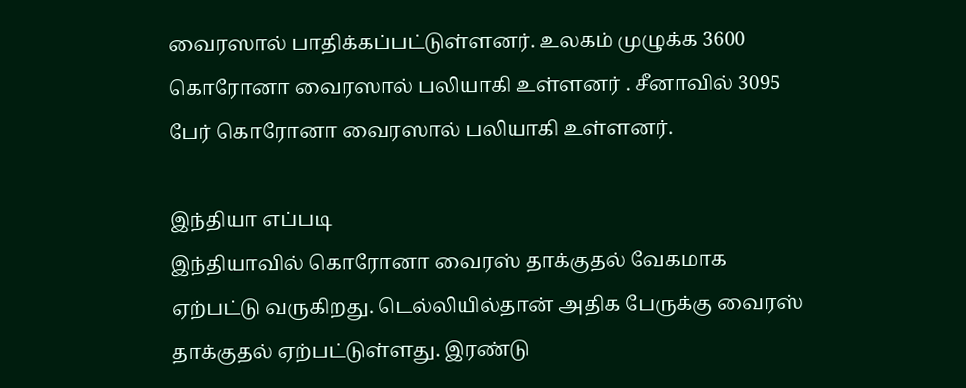வைரஸால் பாதிக்கப்பட்டுள்ளனர். உலகம் முழுக்க 3600 கொரோனா வைரஸால் பலியாகி உள்ளனர் . சீனாவில் 3095 பேர் கொரோனா வைரஸால் பலியாகி உள்ளனர்.

இந்தியா எப்படி
இந்தியாவில் கொரோனா வைரஸ் தாக்குதல் வேகமாக ஏற்பட்டு வருகிறது. டெல்லியில்தான் அதிக பேருக்கு வைரஸ் தாக்குதல் ஏற்பட்டுள்ளது. இரண்டு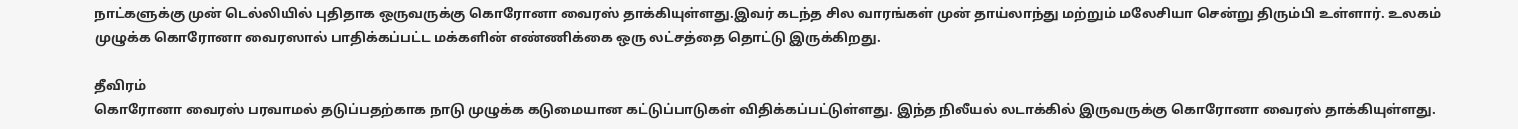நாட்களுக்கு முன் டெல்லியில் புதிதாக ஒருவருக்கு கொரோனா வைரஸ் தாக்கியுள்ளது.இவர் கடந்த சில வாரங்கள் முன் தாய்லாந்து மற்றும் மலேசியா சென்று திரும்பி உள்ளார். உலகம் முழுக்க கொரோனா வைரஸால் பாதிக்கப்பட்ட மக்களின் எண்ணிக்கை ஒரு லட்சத்தை தொட்டு இருக்கிறது.

தீவிரம்
கொரோனா வைரஸ் பரவாமல் தடுப்பதற்காக நாடு முழுக்க கடுமையான கட்டுப்பாடுகள் விதிக்கப்பட்டுள்ளது. இந்த நிலீயல் லடாக்கில் இருவருக்கு கொரோனா வைரஸ் தாக்கியுள்ளது.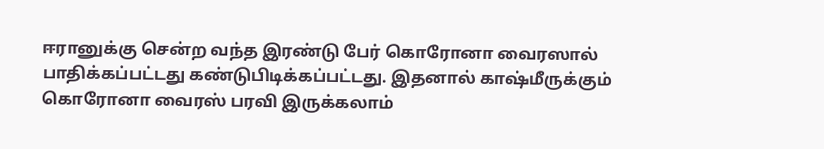ஈரானுக்கு சென்ற வந்த இரண்டு பேர் கொரோனா வைரஸால் பாதிக்கப்பட்டது கண்டுபிடிக்கப்பட்டது. இதனால் காஷ்மீருக்கும் கொரோனா வைரஸ் பரவி இருக்கலாம்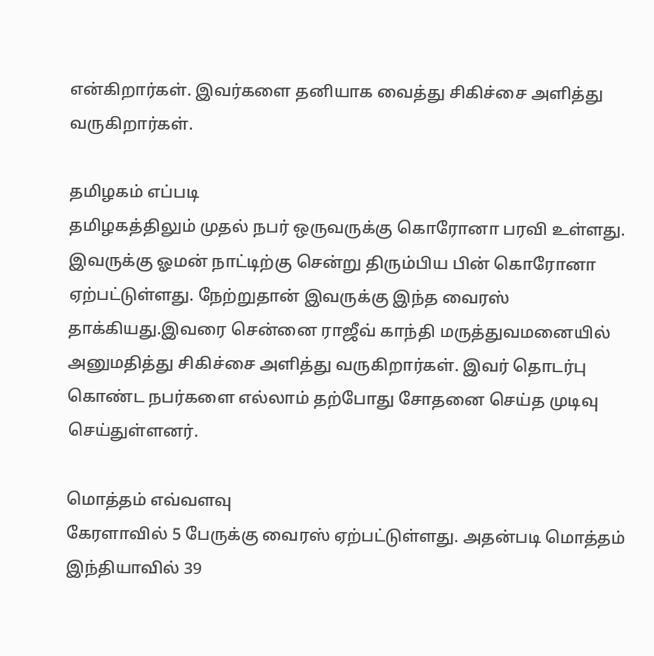என்கிறார்கள். இவர்களை தனியாக வைத்து சிகிச்சை அளித்து வருகிறார்கள்.

தமிழகம் எப்படி
தமிழகத்திலும் முதல் நபர் ஒருவருக்கு கொரோனா பரவி உள்ளது. இவருக்கு ஓமன் நாட்டிற்கு சென்று திரும்பிய பின் கொரோனா ஏற்பட்டுள்ளது. நேற்றுதான் இவருக்கு இந்த வைரஸ் தாக்கியது.இவரை சென்னை ராஜீவ் காந்தி மருத்துவமனையில் அனுமதித்து சிகிச்சை அளித்து வருகிறார்கள். இவர் தொடர்பு கொண்ட நபர்களை எல்லாம் தற்போது சோதனை செய்த முடிவு செய்துள்ளனர்.

மொத்தம் எவ்வளவு
கேரளாவில் 5 பேருக்கு வைரஸ் ஏற்பட்டுள்ளது. அதன்படி மொத்தம் இந்தியாவில் 39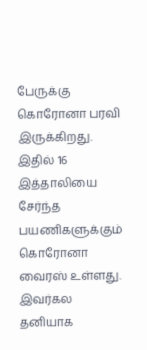பேருக்கு கொரோனா பரவி இருக்கிறது. இதில் 16 இத்தாலியை சேர்ந்த பயணிகளுக்கும் கொரோனா வைரஸ் உள்ளது. இவர்கல தனியாக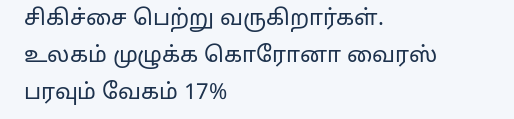சிகிச்சை பெற்று வருகிறார்கள். உலகம் முழுக்க கொரோனா வைரஸ் பரவும் வேகம் 17%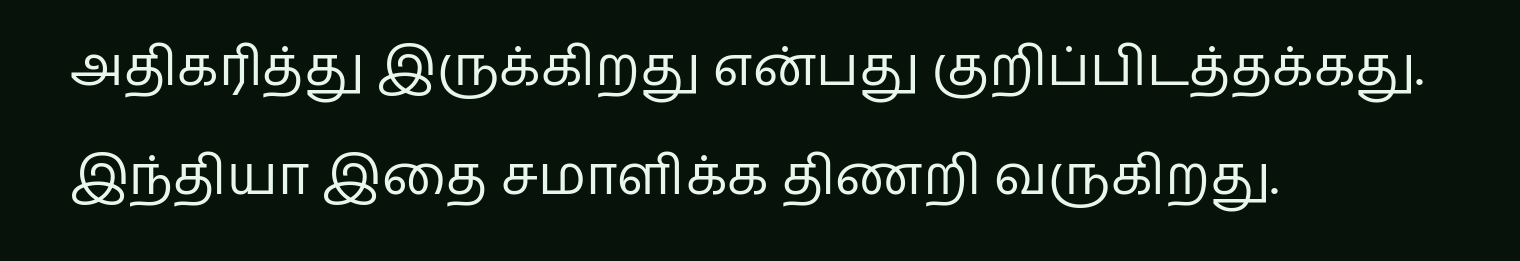அதிகரித்து இருக்கிறது என்பது குறிப்பிடத்தக்கது. இந்தியா இதை சமாளிக்க திணறி வருகிறது.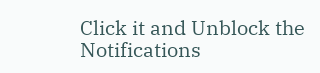Click it and Unblock the Notifications